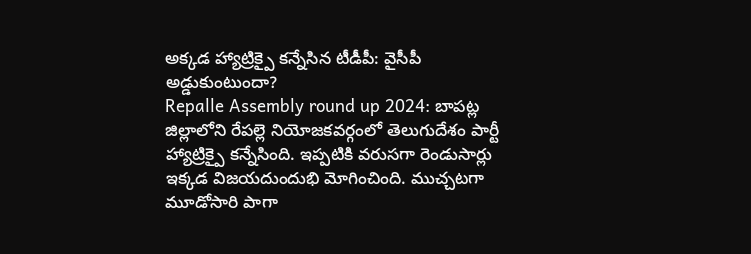అక్కడ హ్యాట్రిక్పై కన్నేసిన టీడీపీ: వైసీపీ అడ్డుకుంటుందా?
Repalle Assembly round up 2024: బాపట్ల జిల్లాలోని రేపల్లె నియోజకవర్గంలో తెలుగుదేశం పార్టీ హ్యాట్రిక్పై కన్నేసింది. ఇప్పటికి వరుసగా రెండుసార్లు ఇక్కడ విజయదుందుభి మోగించింది. ముచ్చటగా మూడోసారి పాగా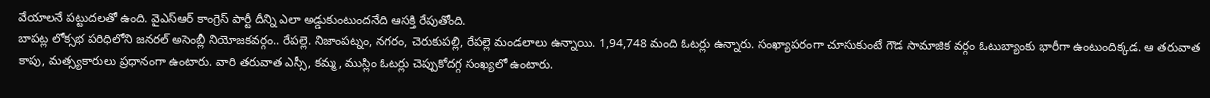వేయాలనే పట్టుదలతో ఉంది. వైఎస్ఆర్ కాంగ్రెస్ పార్టీ దీన్ని ఎలా అడ్డుకుంటుందనేది ఆసక్తి రేపుతోంది.
బాపట్ల లోక్సభ పరిధిలోని జనరల్ అసెంబ్లీ నియోజకవర్గం.. రేపల్లె. నిజాంపట్నం, నగరం, చెరుకుపల్లి, రేపల్లె మండలాలు ఉన్నాయి. 1,94,748 మంది ఓటర్లు ఉన్నారు. సంఖ్యాపరంగా చూసుకుంటే గౌడ సామాజిక వర్గం ఓటుబ్యాంకు భారీగా ఉంటుందిక్కడ. ఆ తరువాత కాపు, మత్స్యకారులు ప్రధానంగా ఉంటారు. వారి తరువాత ఎస్సీ, కమ్మ, ముస్లిం ఓటర్లు చెప్పుకోదగ్గ సంఖ్యలో ఉంటారు.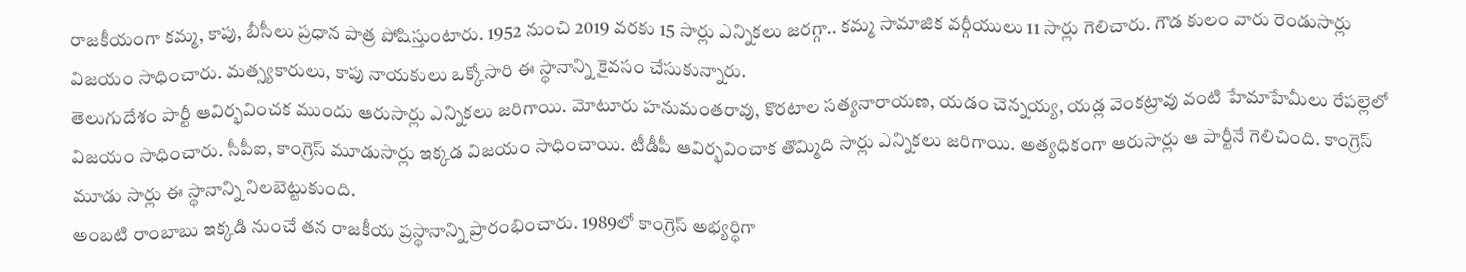రాజకీయంగా కమ్మ, కాపు, బీసీలు ప్రధాన పాత్ర పోషిస్తుంటారు. 1952 నుంచి 2019 వరకు 15 సార్లు ఎన్నికలు జరగ్గా.. కమ్మ సామాజిక వర్గీయులు 11 సార్లు గెలిచారు. గౌడ కులం వారు రెండుసార్లు విజయం సాధించారు. మత్స్యకారులు, కాపు నాయకులు ఒక్కోసారి ఈ స్థానాన్ని కైవసం చేసుకున్నారు.
తెలుగుదేశం పార్టీ ఆవిర్భవించక ముందు ఆరుసార్లు ఎన్నికలు జరిగాయి. మోటూరు హనుమంతరావు, కొరటాల సత్యనారాయణ, యడం చెన్నయ్య, యడ్ల వెంకట్రావు వంటి హేమాహేమీలు రేపల్లెలో విజయం సాధించారు. సీపీఐ, కాంగ్రెస్ మూడుసార్లు ఇక్కడ విజయం సాధించాయి. టీడీపీ ఆవిర్భవించాక తొమ్మిది సార్లు ఎన్నికలు జరిగాయి. అత్యధికంగా ఆరుసార్లు ఆ పార్టీనే గెలిచింది. కాంగ్రెస్ మూడు సార్లు ఈ స్థానాన్ని నిలబెట్టుకుంది.
అంబటి రాంబాబు ఇక్కడి నుంచే తన రాజకీయ ప్రస్థానాన్ని ప్రారంభించారు. 1989లో కాంగ్రెస్ అభ్యర్ధిగా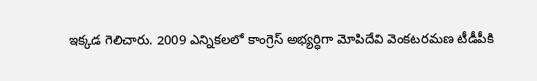ఇక్కడ గెలిచారు. 2009 ఎన్నికలలో కాంగ్రెస్ అభ్యర్ధిగా మోపిదేవి వెంకటరమణ టీడీపీకి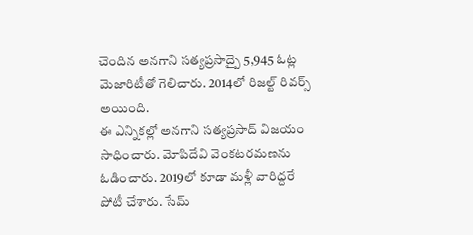చెందిన అనగాని సత్యప్రసాద్పై 5,945 ఓట్ల మెజారిటీతో గెలిచారు. 2014లో రిజల్ట్ రివర్స్ అయింది.
ఈ ఎన్నికల్లో అనగాని సత్యప్రసాద్ విజయం సాధించారు. మోపిదేవి వెంకటరమణను ఓడించారు. 2019లో కూడా మళ్లీ వారిద్దరే పోటీ చేశారు. సేమ్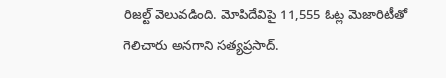రిజల్ట్ వెలువడింది. మోపిదేవిపై 11,555 ఓట్ల మెజారిటీతో గెలిచారు అనగాని సత్యప్రసాద్.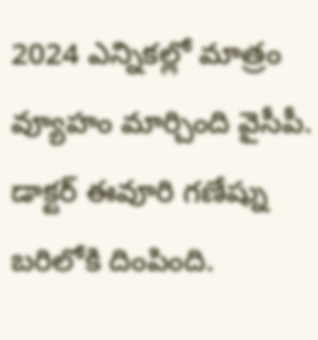2024 ఎన్నికల్లో మాత్రం వ్యూహం మార్చింది వైసీపీ. డాక్టర్ ఈవూరి గణేష్ను బరిలోకి దింపింది.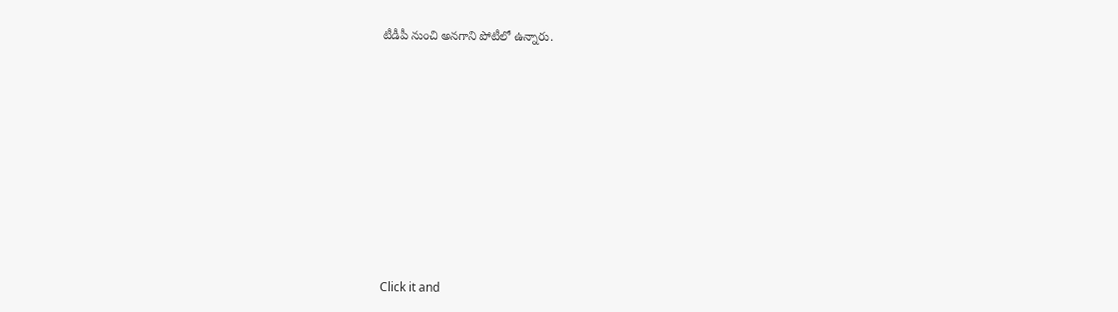టీడీపీ నుంచి అనగాని పోటీలో ఉన్నారు.












Click it and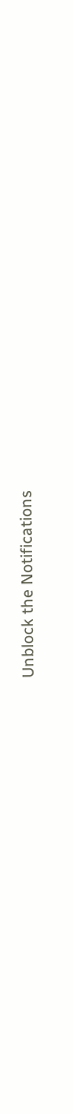Unblock the Notifications